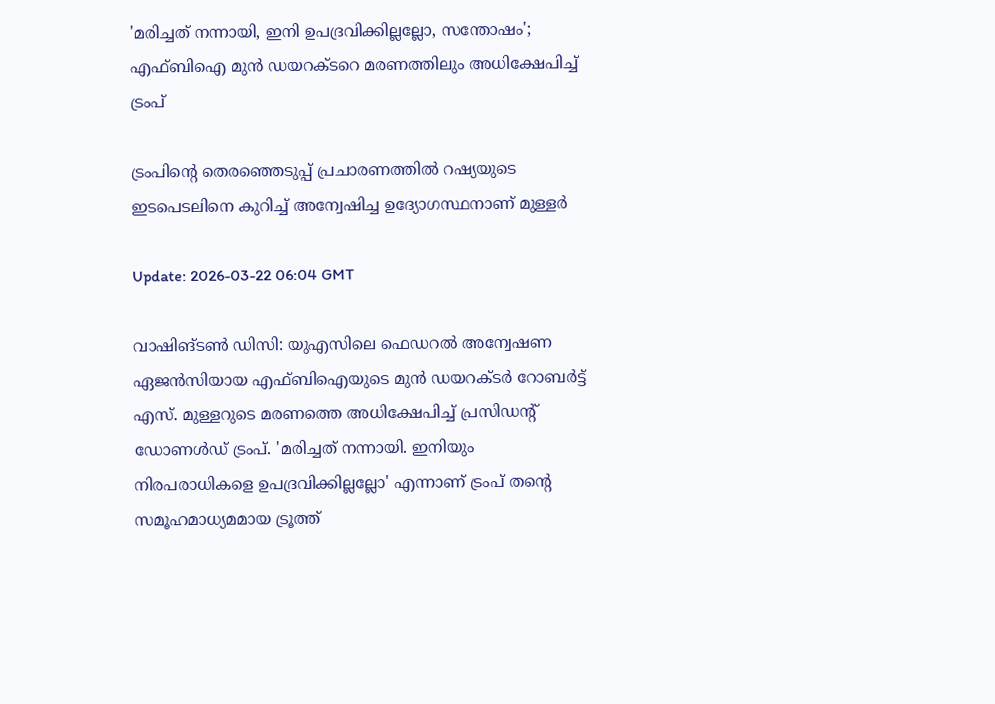'മരിച്ചത് നന്നായി, ഇനി ഉപദ്രവിക്കില്ലല്ലോ, സന്തോഷം'; എഫ്ബിഐ മുന്‍ ഡയറക്ടറെ മരണത്തിലും അധിക്ഷേപിച്ച് ട്രംപ്

ട്രംപിൻ്റെ തെരഞ്ഞെടുപ്പ് പ്രചാരണത്തില്‍ റഷ്യയുടെ ഇടപെടലിനെ കുറിച്ച് അന്വേഷിച്ച ഉദ്യോഗസ്ഥനാണ് മുള്ളര്‍

Update: 2026-03-22 06:04 GMT

വാഷിങ്ടണ്‍ ഡിസി: യുഎസിലെ ഫെഡറല്‍ അന്വേഷണ ഏജന്‍സിയായ എഫ്ബിഐയുടെ മുന്‍ ഡയറക്ടര്‍ റോബര്‍ട്ട് എസ്. മുള്ളറുടെ മരണത്തെ അധിക്ഷേപിച്ച് പ്രസിഡന്റ് ഡോണള്‍ഡ് ട്രംപ്. 'മരിച്ചത് നന്നായി. ഇനിയും നിരപരാധികളെ ഉപദ്രവിക്കില്ലല്ലോ' എന്നാണ് ട്രംപ് തന്റെ സമൂഹമാധ്യമമായ ട്രൂത്ത്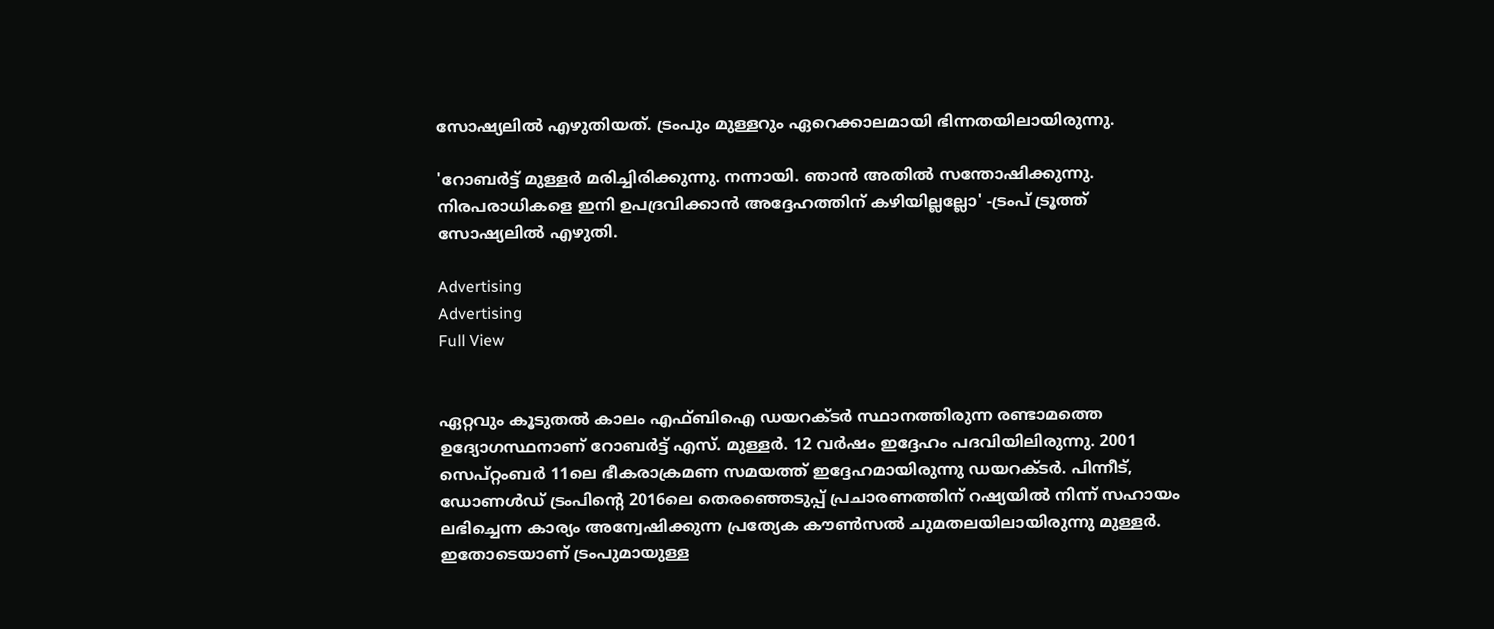സോഷ്യലില്‍ എഴുതിയത്. ട്രംപും മുള്ളറും ഏറെക്കാലമായി ഭിന്നതയിലായിരുന്നു.

'റോബര്‍ട്ട് മുള്ളര്‍ മരിച്ചിരിക്കുന്നു. നന്നായി. ഞാന്‍ അതില്‍ സന്തോഷിക്കുന്നു. നിരപരാധികളെ ഇനി ഉപദ്രവിക്കാന്‍ അദ്ദേഹത്തിന് കഴിയില്ലല്ലോ' -ട്രംപ് ട്രൂത്ത് സോഷ്യലില്‍ എഴുതി.

Advertising
Advertising
Full View


ഏറ്റവും കൂടുതല്‍ കാലം എഫ്ബിഐ ഡയറക്ടര്‍ സ്ഥാനത്തിരുന്ന രണ്ടാമത്തെ ഉദ്യോഗസ്ഥനാണ് റോബര്‍ട്ട് എസ്. മുള്ളര്‍. 12 വര്‍ഷം ഇദ്ദേഹം പദവിയിലിരുന്നു. 2001 സെപ്റ്റംബര്‍ 11ലെ ഭീകരാക്രമണ സമയത്ത് ഇദ്ദേഹമായിരുന്നു ഡയറക്ടര്‍. പിന്നീട്, ഡോണള്‍ഡ് ട്രംപിന്റെ 2016ലെ തെരഞ്ഞെടുപ്പ് പ്രചാരണത്തിന് റഷ്യയില്‍ നിന്ന് സഹായം ലഭിച്ചെന്ന കാര്യം അന്വേഷിക്കുന്ന പ്രത്യേക കൗണ്‍സല്‍ ചുമതലയിലായിരുന്നു മുള്ളര്‍. ഇതോടെയാണ് ട്രംപുമായുള്ള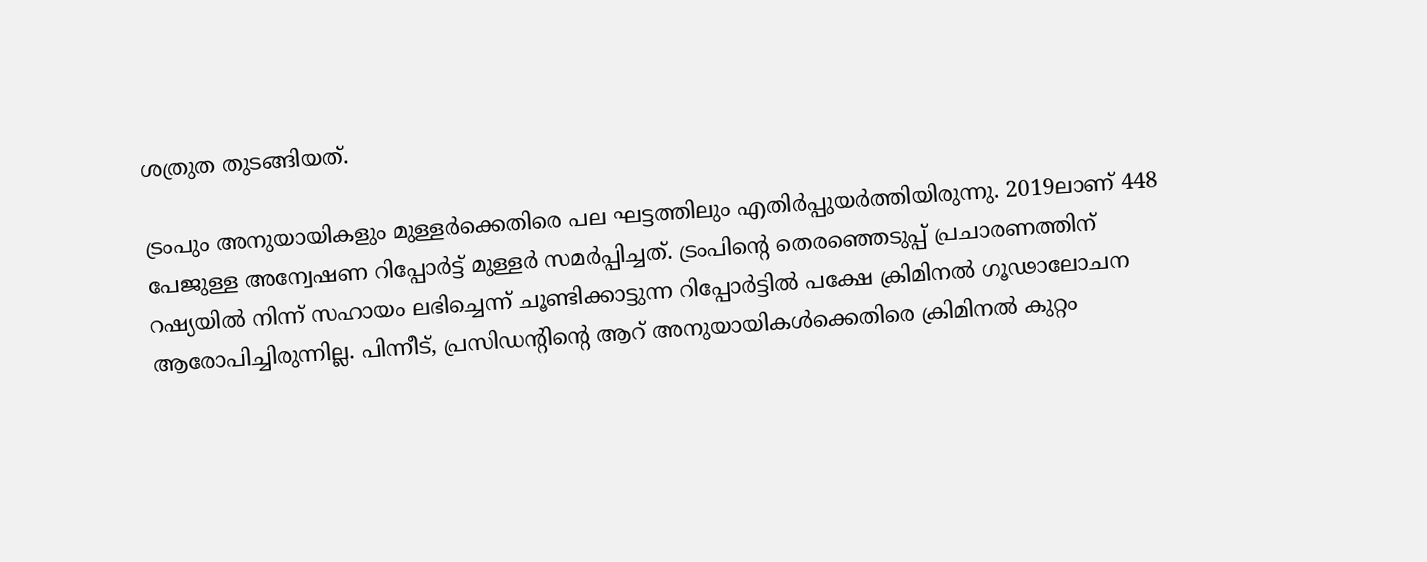ശത്രുത തുടങ്ങിയത്.

ട്രംപും അനുയായികളും മുള്ളര്‍ക്കെതിരെ പല ഘട്ടത്തിലും എതിര്‍പ്പുയര്‍ത്തിയിരുന്നു. 2019ലാണ് 448 പേജുള്ള അന്വേഷണ റിപ്പോര്‍ട്ട് മുള്ളര്‍ സമര്‍പ്പിച്ചത്. ട്രംപിന്റെ തെരഞ്ഞെടുപ്പ് പ്രചാരണത്തിന് റഷ്യയില്‍ നിന്ന് സഹായം ലഭിച്ചെന്ന് ചൂണ്ടിക്കാട്ടുന്ന റിപ്പോര്‍ട്ടില്‍ പക്ഷേ ക്രിമിനല്‍ ഗൂഢാലോചന ആരോപിച്ചിരുന്നില്ല. പിന്നീട്, പ്രസിഡന്റിന്റെ ആറ് അനുയായികള്‍ക്കെതിരെ ക്രിമിനല്‍ കുറ്റം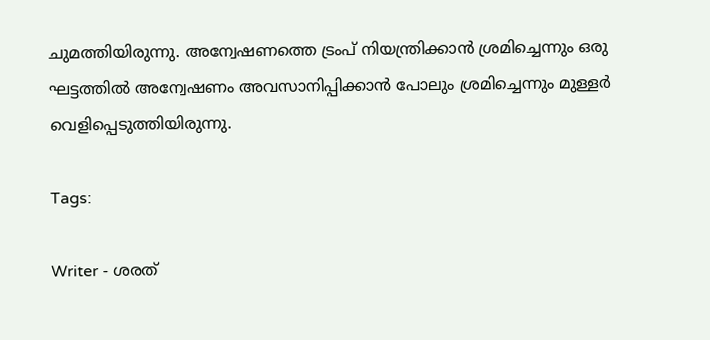ചുമത്തിയിരുന്നു. അന്വേഷണത്തെ ട്രംപ് നിയന്ത്രിക്കാന്‍ ശ്രമിച്ചെന്നും ഒരു ഘട്ടത്തില്‍ അന്വേഷണം അവസാനിപ്പിക്കാന്‍ പോലും ശ്രമിച്ചെന്നും മുള്ളര്‍ വെളിപ്പെടുത്തിയിരുന്നു.

Tags:

Writer - ശരത്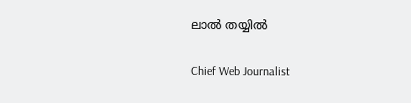ലാൽ തയ്യിൽ

Chief Web Journalist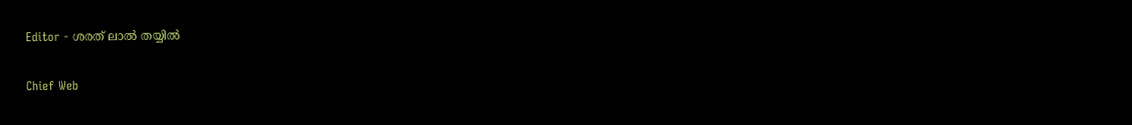Editor - ശരത് ലാൽ തയ്യിൽ

Chief Web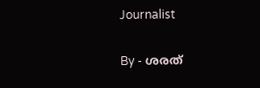Journalist

By - ശരത്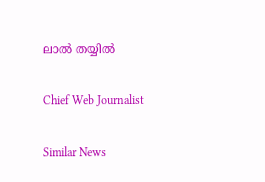ലാൽ തയ്യിൽ

Chief Web Journalist

Similar News